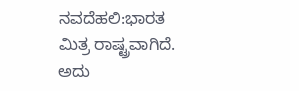ನವದೆಹಲಿ:ಭಾರತ ಮಿತ್ರ ರಾಷ್ಟ್ರವಾಗಿದೆ. ಅದು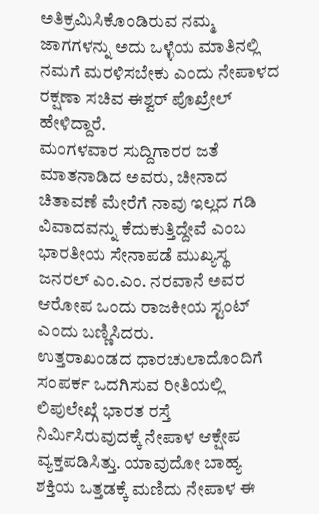ಅತಿಕ್ರಮಿಸಿಕೊಂಡಿರುವ ನಮ್ಮ ಜಾಗಗಳನ್ನು ಅದು ಒಳ್ಳೆಯ ಮಾತಿನಲ್ಲಿ ನಮಗೆ ಮರಳಿಸಬೇಕು ಎಂದು ನೇಪಾಳದ ರಕ್ಷಣಾ ಸಚಿವ ಈಶ್ವರ್ ಪೊಖ್ರೇಲ್ ಹೇಳಿದ್ದಾರೆ.
ಮಂಗಳವಾರ ಸುದ್ದಿಗಾರರ ಜತೆ ಮಾತನಾಡಿದ ಅವರು, ಚೀನಾದ ಚಿತಾವಣೆ ಮೇರೆಗೆ ನಾವು ಇಲ್ಲದ ಗಡಿ ವಿವಾದವನ್ನು ಕೆದುಕುತ್ತಿದ್ದೇವೆ ಎಂಬ ಭಾರತೀಯ ಸೇನಾಪಡೆ ಮುಖ್ಯಸ್ಥ ಜನರಲ್ ಎಂ.ಎಂ. ನರವಾನೆ ಅವರ ಆರೋಪ ಒಂದು ರಾಜಕೀಯ ಸ್ಟಂಟ್ ಎಂದು ಬಣ್ಣಿಸಿದರು.
ಉತ್ತರಾಖಂಡದ ಧಾರಚುಲಾದೊಂದಿಗೆ ಸಂಪರ್ಕ ಒದಗಿಸುವ ರೀತಿಯಲ್ಲಿ ಲಿಪುಲೇಖ್ಗೆ ಭಾರತ ರಸ್ತೆ ನಿರ್ಮಿಸಿರುವುದಕ್ಕೆ ನೇಪಾಳ ಆಕ್ಷೇಪ ವ್ಯಕ್ತಪಡಿಸಿತ್ತು. ಯಾವುದೋ ಬಾಹ್ಯ ಶಕ್ತಿಯ ಒತ್ತಡಕ್ಕೆ ಮಣಿದು ನೇಪಾಳ ಈ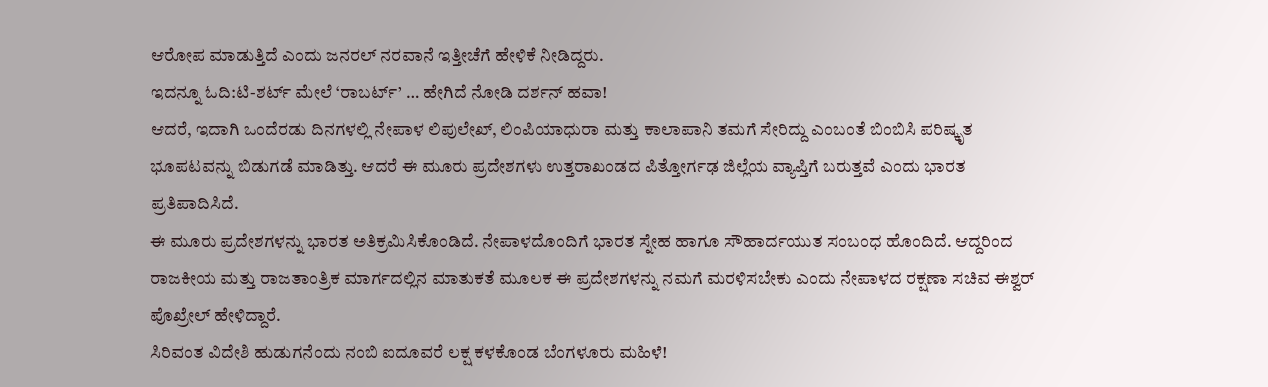ಆರೋಪ ಮಾಡುತ್ತಿದೆ ಎಂದು ಜನರಲ್ ನರವಾನೆ ಇತ್ತೀಚೆಗೆ ಹೇಳಿಕೆ ನೀಡಿದ್ದರು.
ಇದನ್ನೂ ಓದಿ:ಟಿ-ಶರ್ಟ್ ಮೇಲೆ ‘ರಾಬರ್ಟ್’ … ಹೇಗಿದೆ ನೋಡಿ ದರ್ಶನ್ ಹವಾ!
ಆದರೆ, ಇದಾಗಿ ಒಂದೆರಡು ದಿನಗಳಲ್ಲಿ ನೇಪಾಳ ಲಿಪುಲೇಖ್, ಲಿಂಪಿಯಾಧುರಾ ಮತ್ತು ಕಾಲಾಪಾನಿ ತಮಗೆ ಸೇರಿದ್ದು ಎಂಬಂತೆ ಬಿಂಬಿಸಿ ಪರಿಷ್ಕೃತ ಭೂಪಟವನ್ನು ಬಿಡುಗಡೆ ಮಾಡಿತ್ತು. ಆದರೆ ಈ ಮೂರು ಪ್ರದೇಶಗಳು ಉತ್ತರಾಖಂಡದ ಪಿತ್ತೋರ್ಗಢ ಜಿಲ್ಲೆಯ ವ್ಯಾಪ್ತಿಗೆ ಬರುತ್ತವೆ ಎಂದು ಭಾರತ ಪ್ರತಿಪಾದಿಸಿದೆ.
ಈ ಮೂರು ಪ್ರದೇಶಗಳನ್ನು ಭಾರತ ಅತಿಕ್ರಮಿಸಿಕೊಂಡಿದೆ. ನೇಪಾಳದೊಂದಿಗೆ ಭಾರತ ಸ್ನೇಹ ಹಾಗೂ ಸೌಹಾರ್ದಯುತ ಸಂಬಂಧ ಹೊಂದಿದೆ. ಆದ್ದರಿಂದ ರಾಜಕೀಯ ಮತ್ತು ರಾಜತಾಂತ್ರಿಕ ಮಾರ್ಗದಲ್ಲಿನ ಮಾತುಕತೆ ಮೂಲಕ ಈ ಪ್ರದೇಶಗಳನ್ನು ನಮಗೆ ಮರಳಿಸಬೇಕು ಎಂದು ನೇಪಾಳದ ರಕ್ಷಣಾ ಸಚಿವ ಈಶ್ವರ್ ಪೊಖ್ರೇಲ್ ಹೇಳಿದ್ದಾರೆ.
ಸಿರಿವಂತ ವಿದೇಶಿ ಹುಡುಗನೆಂದು ನಂಬಿ ಐದೂವರೆ ಲಕ್ಷ ಕಳಕೊಂಡ ಬೆಂಗಳೂರು ಮಹಿಳೆ!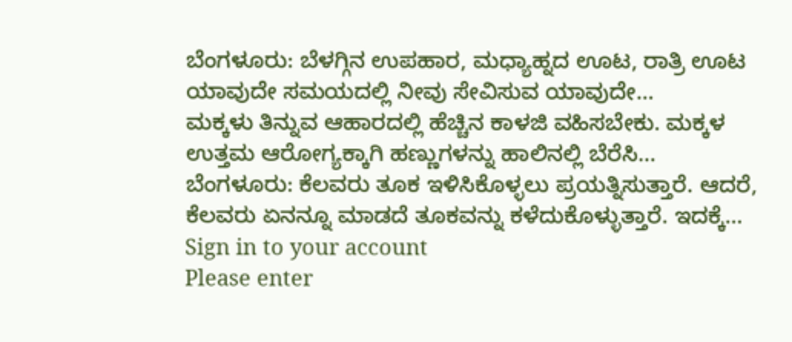ಬೆಂಗಳೂರು: ಬೆಳಗ್ಗಿನ ಉಪಹಾರ, ಮಧ್ಯಾಹ್ನದ ಊಟ, ರಾತ್ರಿ ಊಟ ಯಾವುದೇ ಸಮಯದಲ್ಲಿ ನೀವು ಸೇವಿಸುವ ಯಾವುದೇ…
ಮಕ್ಕಳು ತಿನ್ನುವ ಆಹಾರದಲ್ಲಿ ಹೆಚ್ಚಿನ ಕಾಳಜಿ ವಹಿಸಬೇಕು. ಮಕ್ಕಳ ಉತ್ತಮ ಆರೋಗ್ಯಕ್ಕಾಗಿ ಹಣ್ಣುಗಳನ್ನು ಹಾಲಿನಲ್ಲಿ ಬೆರೆಸಿ…
ಬೆಂಗಳೂರು: ಕೆಲವರು ತೂಕ ಇಳಿಸಿಕೊಳ್ಳಲು ಪ್ರಯತ್ನಿಸುತ್ತಾರೆ. ಆದರೆ, ಕೆಲವರು ಏನನ್ನೂ ಮಾಡದೆ ತೂಕವನ್ನು ಕಳೆದುಕೊಳ್ಳುತ್ತಾರೆ. ಇದಕ್ಕೆ…
Sign in to your account
Please enter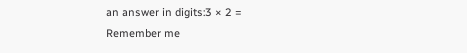an answer in digits:3 × 2 =
Remember me